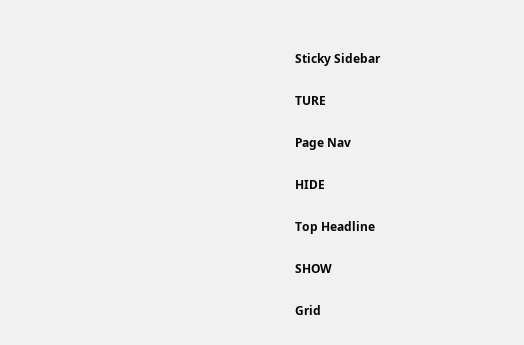Sticky Sidebar

TURE

Page Nav

HIDE

Top Headline

SHOW

Grid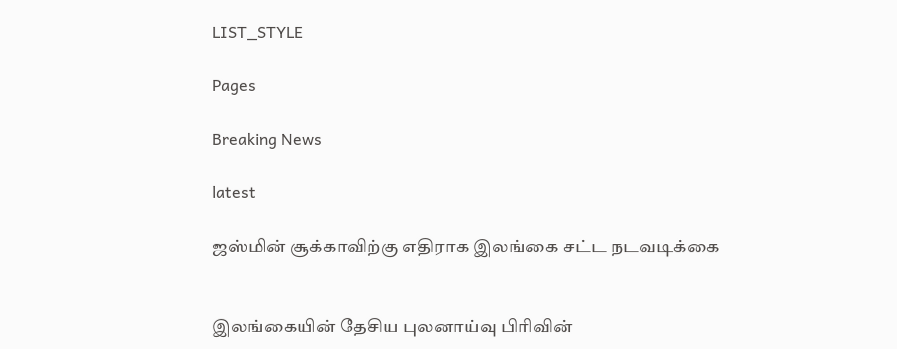LIST_STYLE

Pages

Breaking News

latest

ஜஸ்மின் சூக்காவிற்கு எதிராக இலங்கை சட்ட நடவடிக்கை


இலங்கையின் தேசிய புலனாய்வு பிரிவின்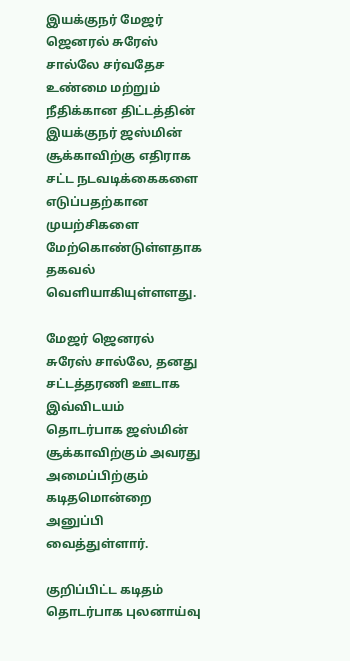இயக்குநர் மேஜர் ஜெனரல் சுரேஸ் சால்லே சர்வதேச உண்மை மற்றும் நீதிக்கான திட்டத்தின் இயக்குநர் ஜஸ்மின் சூக்காவிற்கு எதிராக சட்ட நடவடிக்கைகளை எடுப்பதற்கான முயற்சிகளை மேற்கொண்டுள்ளதாக தகவல் வெளியாகியுள்ளளது.

மேஜர் ஜெனரல் சுரேஸ் சால்லே, தனது சட்டத்தரணி ஊடாக இவ்விடயம் தொடர்பாக ஜஸ்மின் சூக்காவிற்கும் அவரது அமைப்பிற்கும் கடிதமொன்றை அனுப்பி வைத்துள்ளார்.

குறிப்பிட்ட கடிதம் தொடர்பாக புலனாய்வு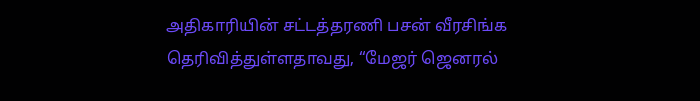அதிகாரியின் சட்டத்தரணி பசன் வீரசிங்க தெரிவித்துள்ளதாவது, “மேஜர் ஜெனரல்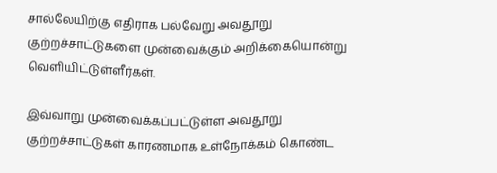சால்லேயிற்கு எதிராக பல்வேறு அவதூறு குற்றச்சாட்டுகளை முன்வைக்கும் அறிக்கையொன்று வெளியிட்டுள்ளீர்கள்.

இவ்வாறு முன்வைக்கப்பட்டுள்ள அவதூறு குற்றச்சாட்டுகள் காரணமாக உள்நோக்கம் கொண்ட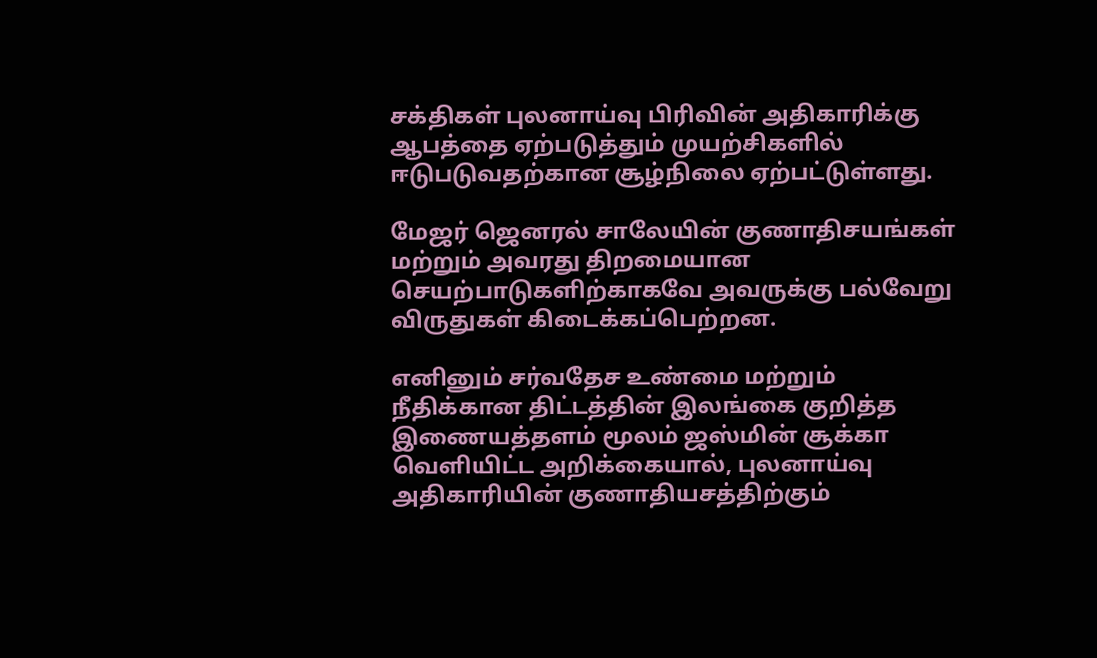சக்திகள் புலனாய்வு பிரிவின் அதிகாரிக்கு ஆபத்தை ஏற்படுத்தும் முயற்சிகளில் ஈடுபடுவதற்கான சூழ்நிலை ஏற்பட்டுள்ளது.

மேஜர் ஜெனரல் சாலேயின் குணாதிசயங்கள் மற்றும் அவரது திறமையான செயற்பாடுகளிற்காகவே அவருக்கு பல்வேறு விருதுகள் கிடைக்கப்பெற்றன.

எனினும் சர்வதேச உண்மை மற்றும் நீதிக்கான திட்டத்தின் இலங்கை குறித்த இணையத்தளம் மூலம் ஜஸ்மின் சூக்கா வெளியிட்ட அறிக்கையால், புலனாய்வு அதிகாரியின் குணாதியசத்திற்கும்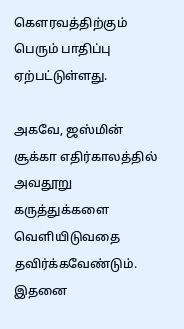கௌரவத்திற்கும் பெரும் பாதிப்பு ஏற்பட்டுள்ளது.

அகவே, ஜஸ்மின் சூக்கா எதிர்காலத்தில் அவதூறு கருத்துக்களை வெளியிடுவதை தவிர்க்கவேண்டும். இதனை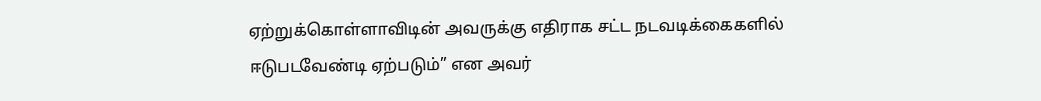ஏற்றுக்கொள்ளாவிடின் அவருக்கு எதிராக சட்ட நடவடிக்கைகளில் ஈடுபடவேண்டி ஏற்படும்” என அவர்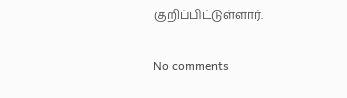குறிப்பிட்டுள்ளார்.

No comments